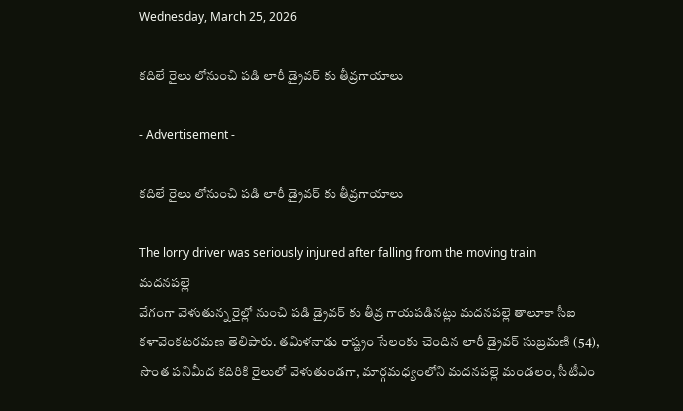Wednesday, March 25, 2026

కదిలే రైలు లోనుంచి పడి లారీ డ్రైవర్ కు తీవ్రగాయాలు

- Advertisement -

కదిలే రైలు లోనుంచి పడి లారీ డ్రైవర్ కు తీవ్రగాయాలు

The lorry driver was seriously injured after falling from the moving train
మదనపల్లె
వేగంగా వెళుతున్న రైల్లో నుంచి పడి డ్రైవర్ కు తీవ్ర గాయపడినట్లు మదనపల్లె తాలూకా సీఐ కళావెంకటరమణ తెలిపారు. తమిళనాడు రాష్ట్రం సేలంకు చెందిన లారీ డ్రైవర్ సుబ్రమణి (54), సొంత పనిమీద కదిరికి రైలులో వెళుతుండగా, మార్గమధ్యంలోని మదనపల్లె మండలం, సీటీఎం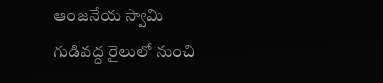ఆంజనేయ స్వామి గుడివద్ద రైలులో నుంచి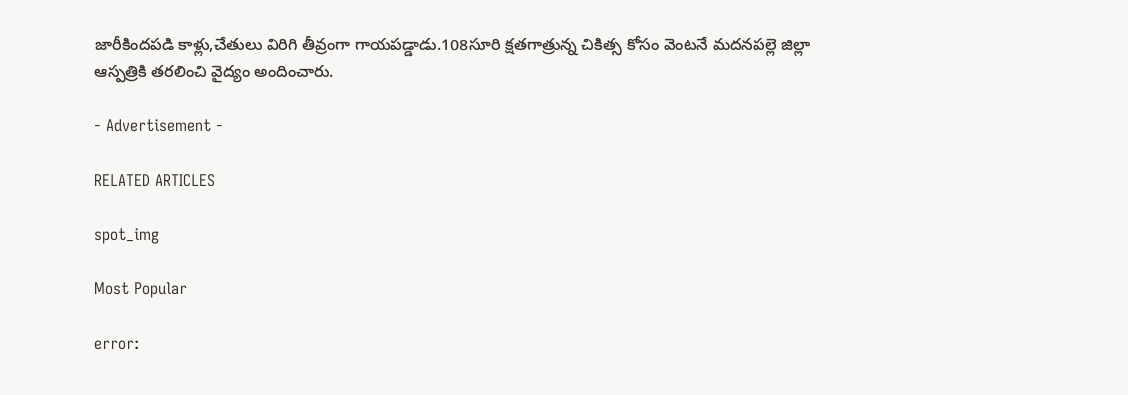జారీకిందపడి కాళ్లు,చేతులు విరిగి తీవ్రంగా గాయపడ్డాడు.108సూరి క్షతగాత్రున్న చికిత్స కోసం వెంటనే మదనపల్లె జిల్లా ఆస్పత్రికి తరలించి వైద్యం అందించారు.

- Advertisement -

RELATED ARTICLES

spot_img

Most Popular

error: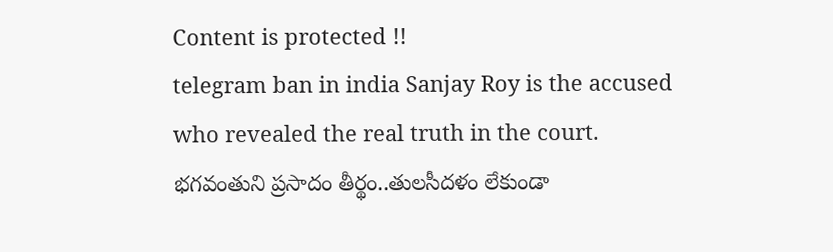Content is protected !!
telegram ban in india Sanjay Roy is the accused who revealed the real truth in the court. భగవంతుని ప్రసాదం తీర్థం..తులసీదళం లేకుండా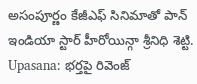అసంపూర్ణం కేజీఎఫ్ సినిమాతో పాన్ ఇండియా స్టార్ హీరోయిన్గా శ్రీనిధి శెట్టి. Upasana: భర్తపై రివెంజ్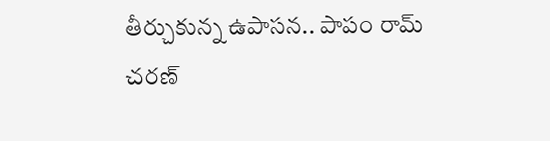తీర్చుకున్న ఉపాసన.. పాపం రామ్ చరణ్